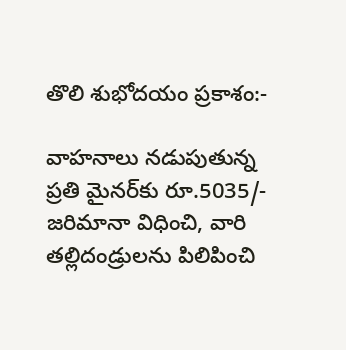తొలి శుభోదయం ప్రకాశం:-

వాహనాలు నడుపుతున్న ప్రతి మైనర్‌కు రూ.5035/- జరిమానా విధించి, వారి తల్లిదండ్రులను పిలిపించి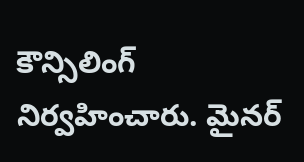కౌన్సిలింగ్ నిర్వహించారు. మైనర్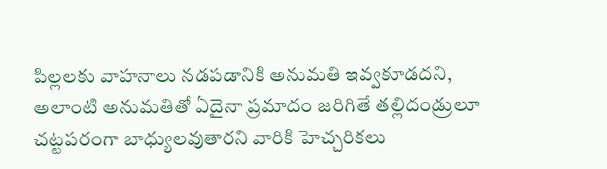పిల్లలకు వాహనాలు నడపడానికి అనుమతి ఇవ్వకూడదని, అలాంటి అనుమతితో ఏదైనా ప్రమాదం జరిగితే తల్లిదండ్రులూ చట్టపరంగా బాధ్యులవుతారని వారికి హెచ్చరికలు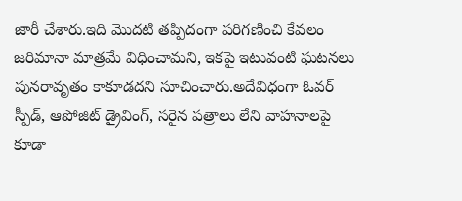జారీ చేశారు.ఇది మొదటి తప్పిదంగా పరిగణించి కేవలం జరిమానా మాత్రమే విధించామని, ఇకపై ఇటువంటి ఘటనలు పునరావృతం కాకూడదని సూచించారు.అదేవిధంగా ఓవర్ స్పీడ్, ఆపోజిట్ డ్రైవింగ్, సరైన పత్రాలు లేని వాహనాలపై కూడా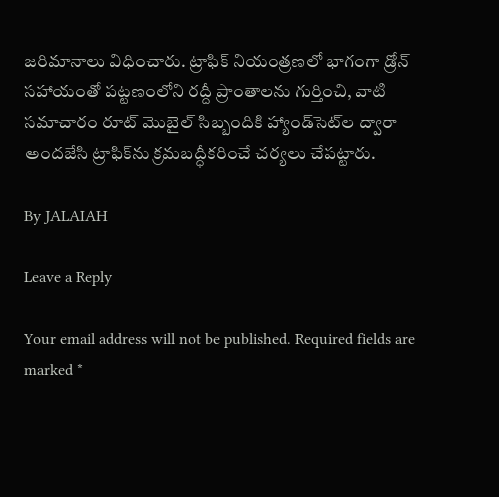జరిమానాలు విధించారు. ట్రాఫిక్ నియంత్రణలో భాగంగా డ్రోన్ సహాయంతో పట్టణంలోని రద్దీ ప్రాంతాలను గుర్తించి, వాటి సమాచారం రూట్ మొబైల్ సిబ్బందికి హ్యాండ్‌సెట్‌ల ద్వారా అందజేసి ట్రాఫిక్‌ను క్రమబద్ధీకరించే చర్యలు చేపట్టారు.

By JALAIAH

Leave a Reply

Your email address will not be published. Required fields are marked *